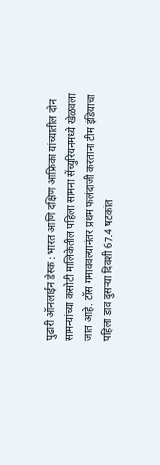पुढारी ऑनलाईन डेस्क : भारत आणि दक्षिण आफ्रिका यांच्यातील दोन सामन्यांच्या कसोटी मालिकेतील पहिला सामना सेंच्युरियनमध्ये खेळवला जात आहे. टॉस गमाववल्यानंतर प्रथम फलंदाजी करताना टीम इंडियाचा पहिला डाव दुसऱ्या दिवशी 67.4 षटकांत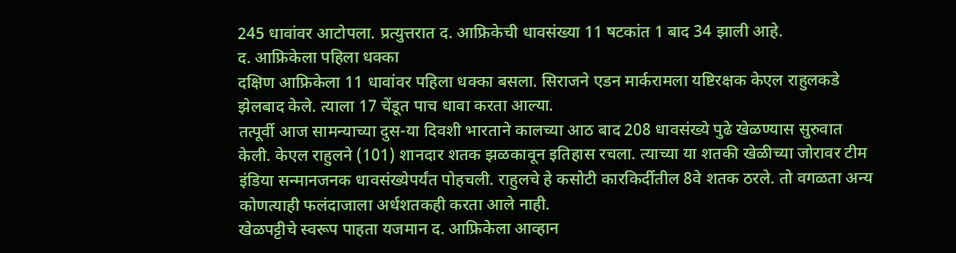245 धावांवर आटोपला. प्रत्युत्तरात द. आफ्रिकेची धावसंख्या 11 षटकांत 1 बाद 34 झाली आहे.
द. आफ्रिकेला पहिला धक्का
दक्षिण आफ्रिकेला 11 धावांवर पहिला धक्का बसला. सिराजने एडन मार्करामला यष्टिरक्षक केएल राहुलकडे झेलबाद केले. त्याला 17 चेंडूत पाच धावा करता आल्या.
तत्पूर्वी आज सामन्याच्या दुस-या दिवशी भारताने कालच्या आठ बाद 208 धावसंख्ये पुढे खेळण्यास सुरुवात केली. केएल राहुलने (101) शानदार शतक झळकावून इतिहास रचला. त्याच्या या शतकी खेळीच्या जोरावर टीम इंडिया सन्मानजनक धावसंख्येपर्यंत पोहचली. राहुलचे हे कसोटी कारकिर्दीतील 8वे शतक ठरले. तो वगळता अन्य कोणत्याही फलंदाजाला अर्धशतकही करता आले नाही.
खेळपट्टीचे स्वरूप पाहता यजमान द. आफ्रिकेला आव्हान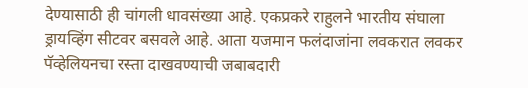देण्यासाठी ही चांगली धावसंख्या आहे. एकप्रकरे राहुलने भारतीय संघाला ड्रायव्हिंग सीटवर बसवले आहे. आता यजमान फलंदाजांना लवकरात लवकर पॅव्हेलियनचा रस्ता दाखवण्याची जबाबदारी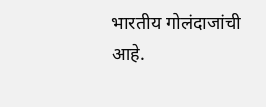भारतीय गोलंदाजांची आहे.